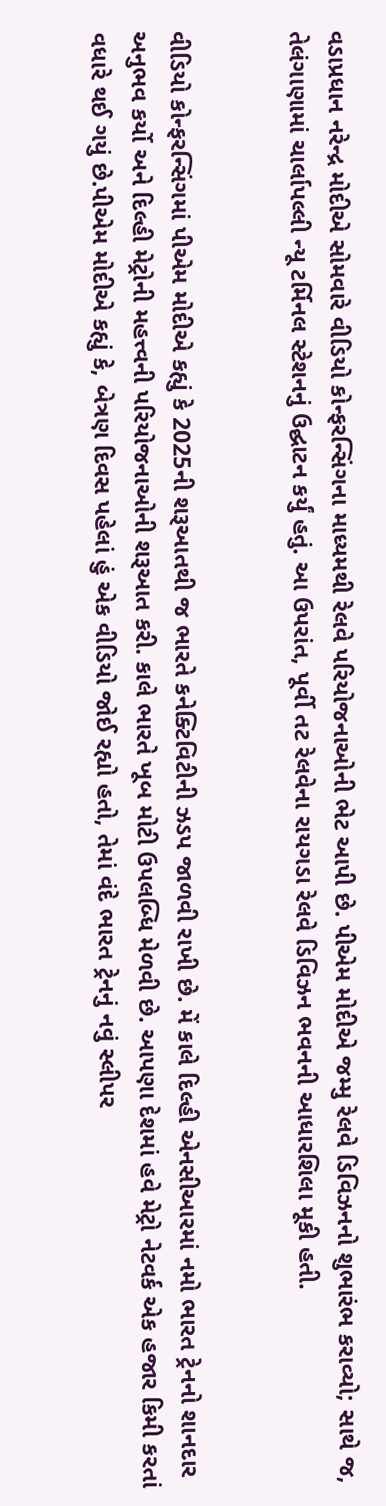વડાપ્રધાન નરેન્દ્ર મોદીએ સોમવારે વીડિયો કોન્ફરન્સિંગના માધ્યમથી રેલવે પરિયોજનાઓની ભેટ આપી છે. પીએમ મોદીએ જમ્મુ રેલવે ડિવિઝનનો શુભારંભ કરાવ્યો; સાથે જ, તેલંગાણામાં ચાર્લાપલ્લી ન્યૂ ટર્મિનલ સ્ટેશનનું ઉદ્ઘાટન કર્યું હતું. આ ઉપરાંત, પૂર્વી તટ રેલવેના રાયગડા રેલવે ડિવિઝન ભવનની આધારશિલા મૂકી હતી.


વીડિયો કોન્ફરન્સિંગમાં પીએમ મોદીએ કહ્યું કે 2025ની શરૂઆતથી જ ભારતે કનેક્ટિવિટીની ઝડપ જાળવી રાખી છે. મેં કાલે દિલ્હી એનસીઆરમાં નમો ભારત ટ્રેનનો શાનદાર અનુભવ કર્યો અને દિલ્હી મેટ્રોની મહત્ત્વની પરિયોજનાઓની શરૂઆત કરી. કાલે ભારતે ખૂબ મોટી ઉપલબ્ધિ મેળવી છે. આપણા દેશમાં હવે મેટ્રો નેટવર્ક એક હજાર કિમી કરતાં વધારે થઈ ગયું છે.પીએમ મોદીએ કહ્યું કે, બેત્રણ દિવસ પહેલાં હું એક વીડિયો જોઈ રહ્યો હતો, તેમાં વંદે ભારત ટ્રેનનું નવું સ્લીપર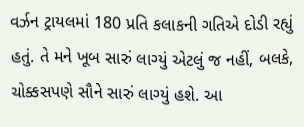વર્ઝન ટ્રાયલમાં 180 પ્રતિ કલાકની ગતિએ દોડી રહ્યું હતું. તે મને ખૂબ સારું લાગ્યું એટલું જ નહીં, બલકે, ચોક્કસપણે સૌને સારું લાગ્યું હશે. આ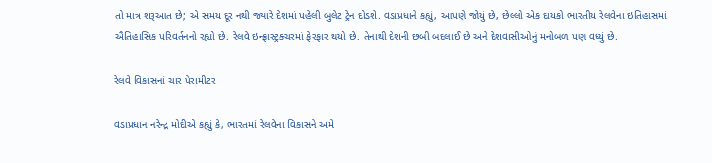તો માત્ર શરૂઆત છે; એ સમય દૂર નથી જ્યારે દેશમાં પહેલી બુલેટ ટ્રેન દોડશે. વડાપ્રધાને કહ્યું, આપણે જોયું છે, છેલ્લો એક દાયકો ભારતીય રેલવેના ઇતિહાસમાં ઐતિહાસિક પરિવર્તનનો રહ્યો છે. રેલવે ઇન્ફ્રાસ્ટ્રક્ચરમાં ફેરફાર થયો છે. તેનાથી દેશની છબી બદલાઈ છે અને દેશવાસીઓનું મનોબળ પણ વધ્યું છે.

રેલવે વિકાસનાં ચાર પેરામીટર

વડાપ્રધાન નરેન્દ્ર મોદીએ કહ્યું કે, ભારતમાં રેલવેના વિકાસને અમે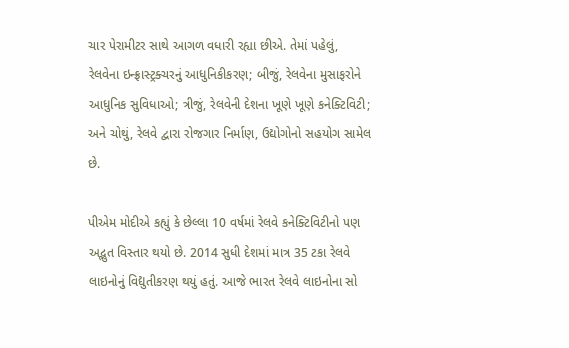ચાર પેરામીટર સાથે આગળ વધારી રહ્યા છીએ. તેમાં પહેલું, રેલવેના ઇન્ફ્રાસ્ટ્રક્ચરનું આધુનિકીકરણ; બીજું, રેલવેના મુસાફરોને આધુનિક સુવિધાઓ; ત્રીજું, રેલવેની દેશના ખૂણે ખૂણે કનેક્ટિવિટી; અને ચોથું, રેલવે દ્વારા રોજગાર નિર્માણ, ઉદ્યોગોનો સહયોગ સામેલ છે.

પીએમ મોદીએ કહ્યું કે છેલ્લા 10 વર્ષમાં રેલવે કનેક્ટિવિટીનો પણ અદ્ભુત વિસ્તાર થયો છે. 2014 સુધી દેશમાં માત્ર 35 ટકા રેલવે લાઇનોનું વિદ્યુતીકરણ થયું હતું. આજે ભારત રેલવે લાઇનોના સો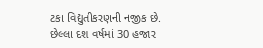ટકા વિદ્યુતીકરણની નજીક છે. છેલ્લા દશ વર્ષમાં 30 હજાર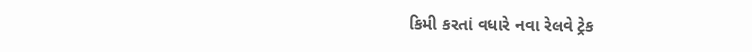કિમી કરતાં વધારે નવા રેલવે ટ્રેક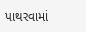પાથરવામાં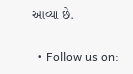આવ્યા છે.


  • Follow us on: